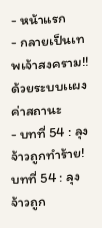- หน้าแรก
- กลายเป็นเทพเจ้าสงคราม!! ด้วยระบบเเผงค่าสถานะ
- บทที่ 54 : ลุงจ้าวถูกทำร้าย!
บทที่ 54 : ลุงจ้าวถูก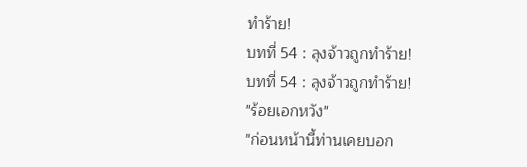ทำร้าย!
บทที่ 54 : ลุงจ้าวถูกทำร้าย!
บทที่ 54 : ลุงจ้าวถูกทำร้าย!
"ร้อยเอกหวัง"
"ก่อนหน้านี้ท่านเคยบอก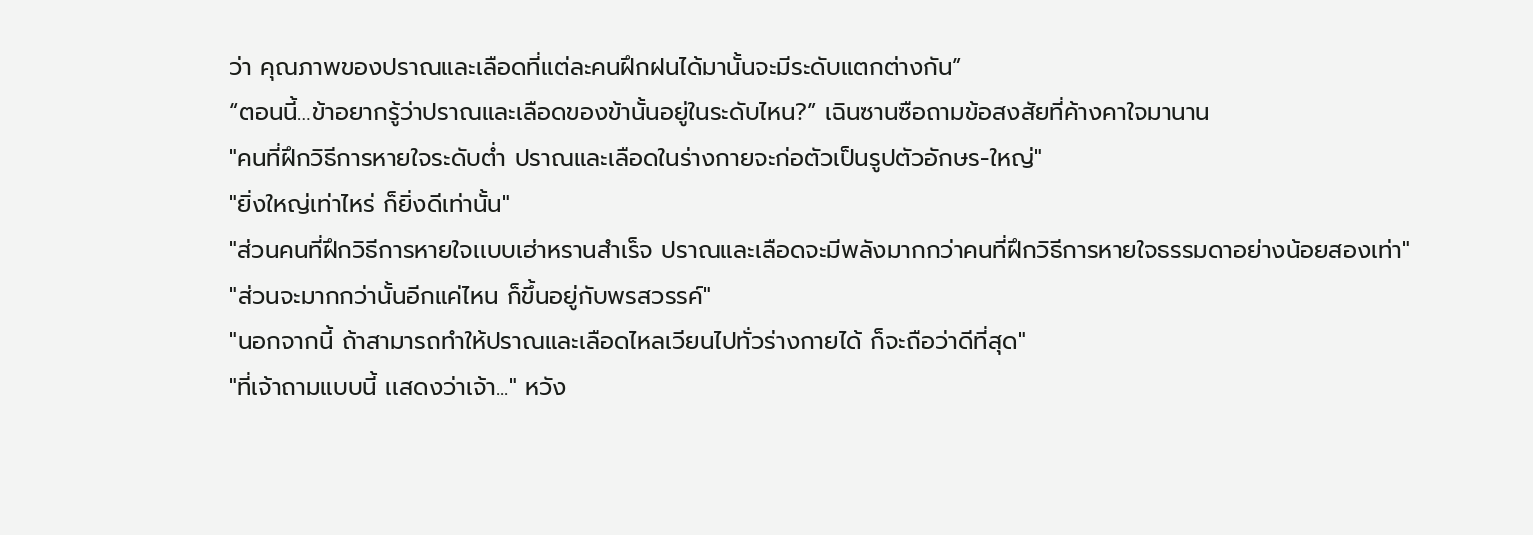ว่า คุณภาพของปราณและเลือดที่เเต่ละคนฝึกฝนได้มานั้นจะมีระดับแตกต่างกัน”
“ตอนนี้…ข้าอยากรู้ว่าปราณและเลือดของข้านั้นอยู่ในระดับไหน?” เฉินซานซือถามข้อสงสัยที่ค้างคาใจมานาน
"คนที่ฝึกวิธีการหายใจระดับต่ำ ปราณและเลือดในร่างกายจะก่อตัวเป็นรูปตัวอักษร-ใหญ่"
"ยิ่งใหญ่เท่าไหร่ ก็ยิ่งดีเท่านั้น"
"ส่วนคนที่ฝึกวิธีการหายใจเเบบเฮ่าหรานสำเร็จ ปราณและเลือดจะมีพลังมากกว่าคนที่ฝึกวิธีการหายใจธรรมดาอย่างน้อยสองเท่า"
"ส่วนจะมากกว่านั้นอีกแค่ไหน ก็ขึ้นอยู่กับพรสวรรค์"
"นอกจากนี้ ถ้าสามารถทำให้ปราณและเลือดไหลเวียนไปทั่วร่างกายได้ ก็จะถือว่าดีที่สุด"
"ที่เจ้าถามแบบนี้ เเสดงว่าเจ้า..." หวัง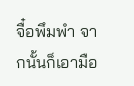จื๋อพึมพำ จากนั้นก็เอามือ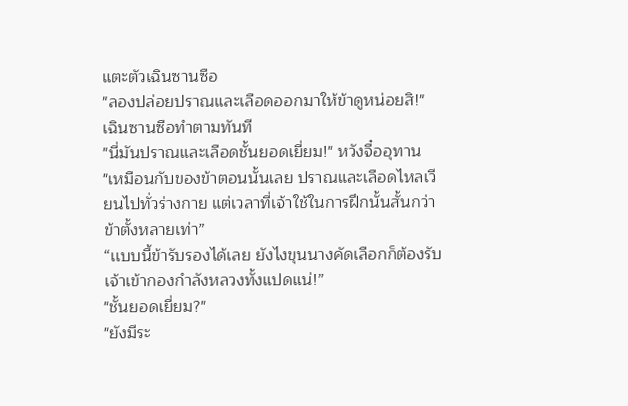แตะตัวเฉินซานซือ
"ลองปล่อยปราณและเลือดออกมาให้ข้าดูหน่อยสิ!"
เฉินซานซือทำตามทันที
"นี่มันปราณและเลือดชั้นยอดเยี่ยม!" หวังจื๋ออุทาน
"เหมือนกับของข้าตอนนั้นเลย ปราณและเลือดไหลเวียนไปทั่วร่างกาย แต่เวลาที่เจ้าใช้ในการฝึกนั้นสั้นกว่าข้าตั้งหลายเท่า”
“เเบบนี้ข้ารับรองได้เลย ยังไงขุนนางคัดเลือกก็ต้องรับเจ้าเข้ากองกำลังหลวงทั้งแปดแน่!”
"ชั้นยอดเยี่ยม?"
"ยังมีระ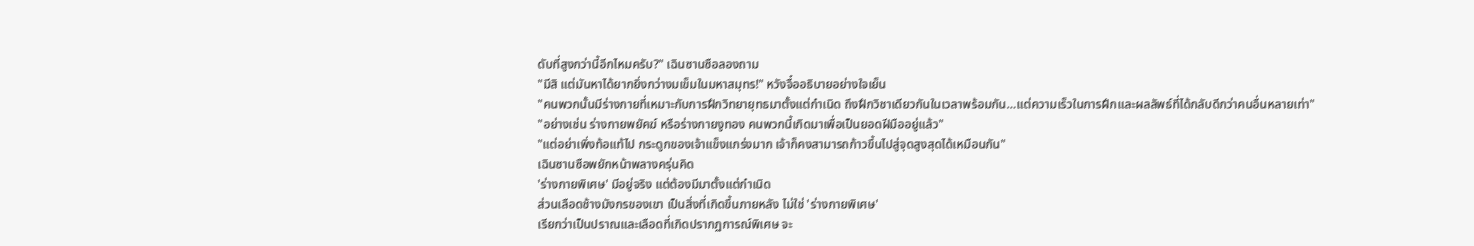ดับที่สูงกว่านี้อีกไหมครับ?" เฉินซานซือลองถาม
"มีสิ แต่มันหาได้ยากยิ่งกว่างมเข็มในมหาสมุทร!" หวังจื๋ออธิบายอย่างใจเย็น
"คนพวกนั้นมีร่างกายที่เหมาะกับการฝึกวิทยายุทธมาตั้งแต่กำเนิด ถึงฝึกวิชาเดียวกันในเวลาพร้อมกัน…แต่ความเร็วในการฝึกและผลลัพธ์ที่ได้กลับดีกว่าคนอื่นหลายเท่า"
"อย่างเช่น ร่างกายพยัคฆ์ หรือร่างกายงูทอง คนพวกนี้เกิดมาเพื่อเป็นยอดฝีมืออยู่แล้ว"
"แต่อย่าเพิ่งท้อแท้ไป กระดูกของเจ้าแข็งแกร่งมาก เจ้าก็คงสามารถก้าวขึ้นไปสู่จุดสูงสุดได้เหมือนกัน"
เฉินซานซือพยักหน้าพลางครุ่นคิด
'ร่างกายพิเศษ' มีอยู่จริง แต่ต้องมีมาตั้งแต่กำเนิด
ส่วนเลือดช้างมังกรของเขา เป็นสิ่งที่เกิดขึ้นภายหลัง ไม่ใช่ 'ร่างกายพิเศษ'
เรียกว่าเป็นปราณและเลือดที่เกิดปรากฏการณ์พิเศษ จะ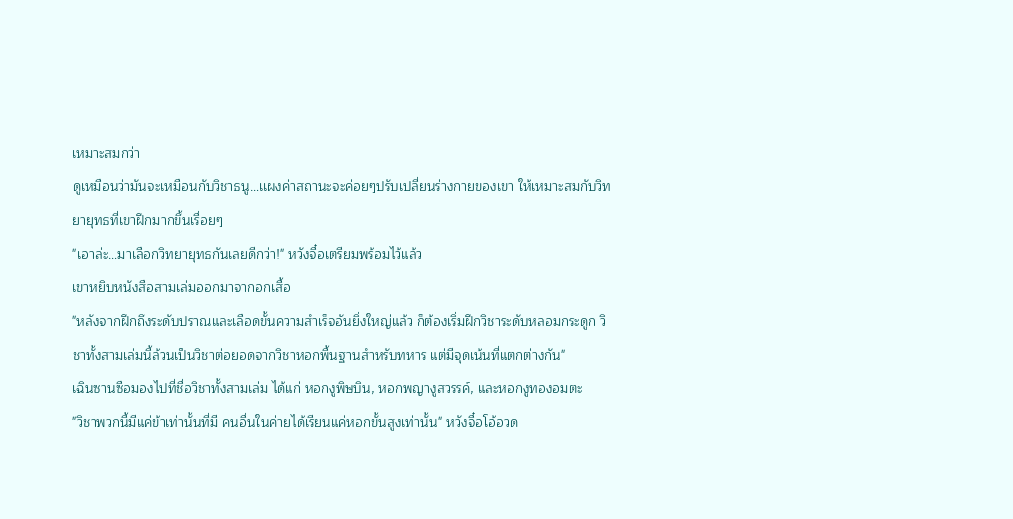เหมาะสมกว่า
ดูเหมือนว่ามันจะเหมือนกับวิชาธนู…เเผงค่าสถานะจะค่อยๆปรับเปลี่ยนร่างกายของเขา ให้เหมาะสมกับวิทยายุทธที่เขาฝึกมากขึ้นเรื่อยๆ
"เอาล่ะ…มาเลือกวิทยายุทธกันเลยดีกว่า!" หวังจื๋อเตรียมพร้อมไว้แล้ว
เขาหยิบหนังสือสามเล่มออกมาจากอกเสื้อ
"หลังจากฝึกถึงระดับปราณและเลือดขั้นความสำเร็จอันยิ่งใหญ่แล้ว ก็ต้องเริ่มฝึกวิชาระดับหลอมกระดูก วิชาทั้งสามเล่มนี้ล้วนเป็นวิชาต่อยอดจากวิชาหอกพื้นฐานสำหรับทหาร แต่มีจุดเน้นที่แตกต่างกัน"
เฉินซานซือมองไปที่ชื่อวิชาทั้งสามเล่ม ได้แก่ หอกงูพิษบิน, หอกพญางูสวรรค์, และหอกงูทองอมตะ
"วิชาพวกนี้มีแค่ข้าเท่านั้นที่มี คนอื่นในค่ายได้เรียนแค่หอกขั้นสูงเท่านั้น" หวังจื๋อโอ้อวด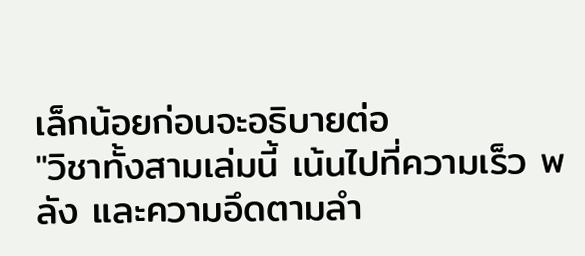เล็กน้อยก่อนจะอธิบายต่อ
"วิชาทั้งสามเล่มนี้ เน้นไปที่ความเร็ว พลัง และความอึดตามลำ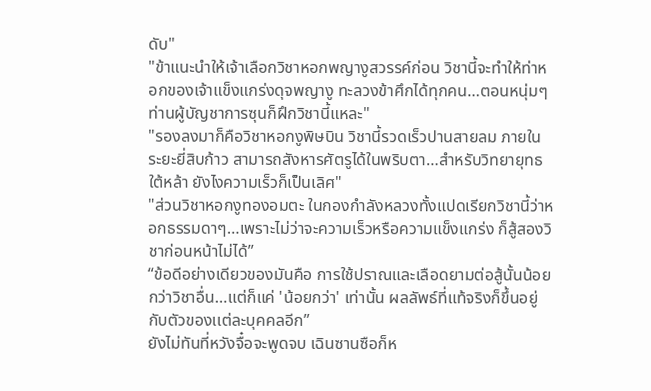ดับ"
"ข้าแนะนำให้เจ้าเลือกวิชาหอกพญางูสวรรค์ก่อน วิชานี้จะทำให้ท่าหอกของเจ้าแข็งแกร่งดุจพญางู ทะลวงข้าศึกได้ทุกคน…ตอนหนุ่มๆท่านผู้บัญชาการซุนก็ฝึกวิชานี้แหละ"
"รองลงมาก็คือวิชาหอกงูพิษบิน วิชานี้รวดเร็วปานสายลม ภายในระยะยี่สิบก้าว สามารถสังหารศัตรูได้ในพริบตา…สำหรับวิทยายุทธใต้หล้า ยังไงความเร็วก็เป็นเลิศ"
"ส่วนวิชาหอกงูทองอมตะ ในกองกำลังหลวงทั้งแปดเรียกวิชานี้ว่าหอกธรรมดาๆ…เพราะไม่ว่าจะความเร็วหรือความแข็งแกร่ง ก็สู้สองวิชาก่อนหน้าไม่ได้”
“ข้อดีอย่างเดียวของมันคือ การใช้ปราณและเลือดยามต่อสู้นั้นน้อยกว่าวิชาอื่น…แต่ก็แค่ 'น้อยกว่า' เท่านั้น ผลลัพธ์ที่แท้จริงก็ขึ้นอยู่กับตัวของเเต่ละบุคคลอีก”
ยังไม่ทันที่หวังจื๋อจะพูดจบ เฉินซานซือก็ห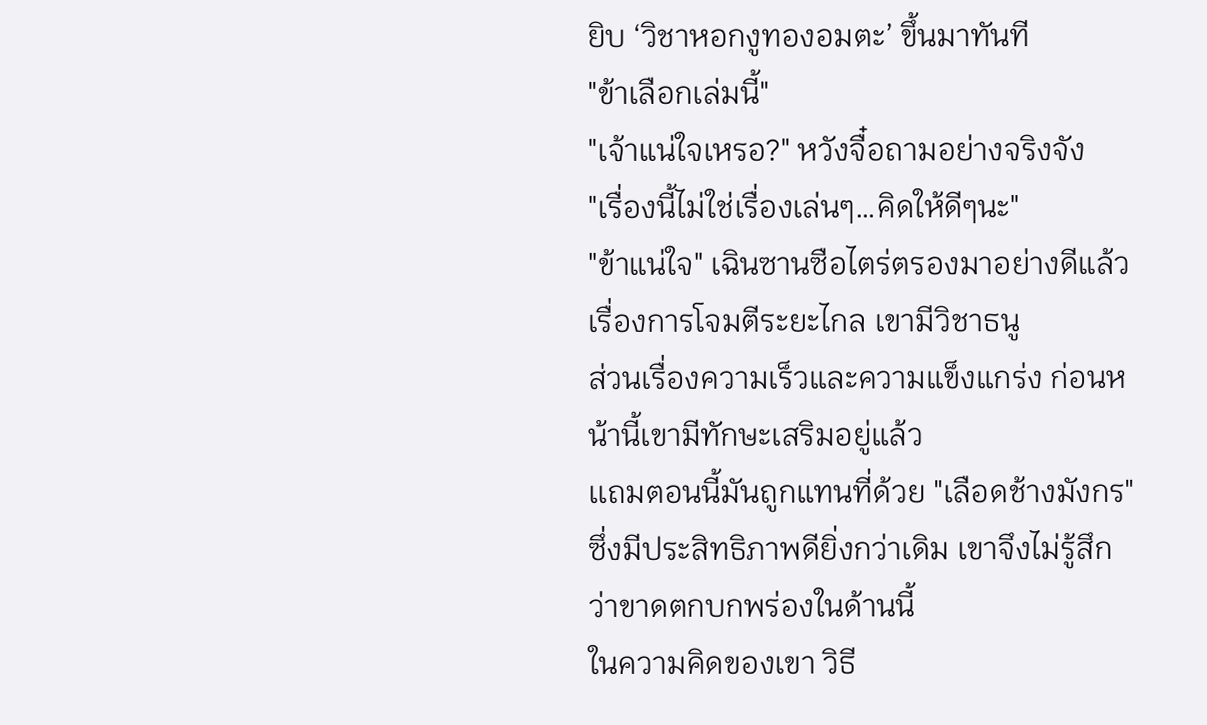ยิบ ‘วิชาหอกงูทองอมตะ’ ขึ้นมาทันที
"ข้าเลือกเล่มนี้"
"เจ้าแน่ใจเหรอ?" หวังจื๋อถามอย่างจริงจัง
"เรื่องนี้ไม่ใช่เรื่องเล่นๆ…คิดให้ดีๆนะ"
"ข้าแน่ใจ" เฉินซานซือไตร่ตรองมาอย่างดีแล้ว
เรื่องการโจมตีระยะไกล เขามีวิชาธนู
ส่วนเรื่องความเร็วและความแข็งแกร่ง ก่อนหน้านี้เขามีทักษะเสริมอยู่แล้ว
เเถมตอนนี้มันถูกแทนที่ด้วย "เลือดช้างมังกร" ซึ่งมีประสิทธิภาพดียิ่งกว่าเดิม เขาจึงไม่รู้สึกว่าขาดตกบกพร่องในด้านนี้
ในความคิดของเขา วิธี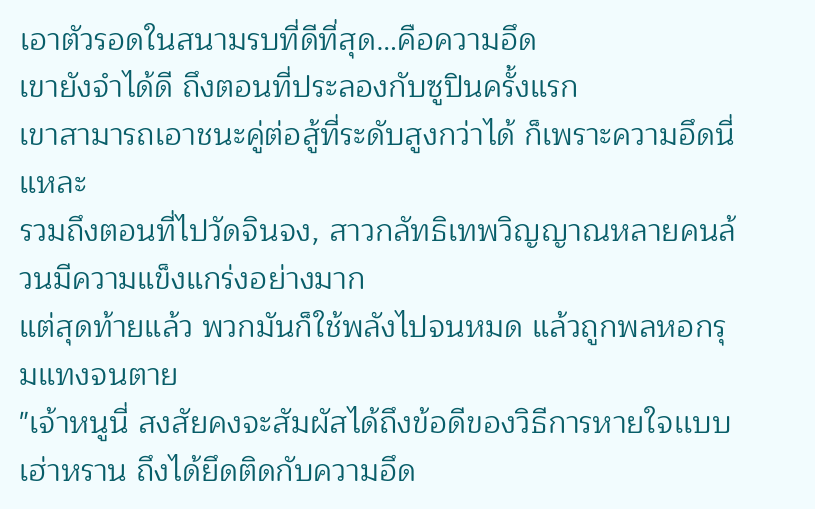เอาตัวรอดในสนามรบที่ดีที่สุด…คือความอึด
เขายังจำได้ดี ถึงตอนที่ประลองกับซูปินครั้งแรก
เขาสามารถเอาชนะคู่ต่อสู้ที่ระดับสูงกว่าได้ ก็เพราะความอึดนี่แหละ
รวมถึงตอนที่ไปวัดจินจง, สาวกลัทธิเทพวิญญาณหลายคนล้วนมีความแข็งแกร่งอย่างมาก
แต่สุดท้ายแล้ว พวกมันก็ใช้พลังไปจนหมด แล้วถูกพลหอกรุมแทงจนตาย
"เจ้าหนูนี่ สงสัยคงจะสัมผัสได้ถึงข้อดีของวิธีการหายใจเเบบเฮ่าหราน ถึงได้ยึดติดกับความอึด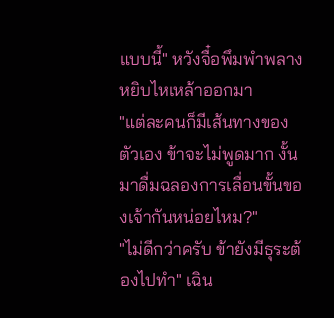แบบนี้" หวังจื๋อพึมพำพลางหยิบไหเหล้าออกมา
"แต่ละคนก็มีเส้นทางของตัวเอง ข้าจะไม่พูดมาก งั้นมาดื่มฉลองการเลื่อนขั้นของเจ้ากันหน่อยไหม?"
"ไม่ดีกว่าครับ ข้ายังมีธุระต้องไปทำ" เฉิน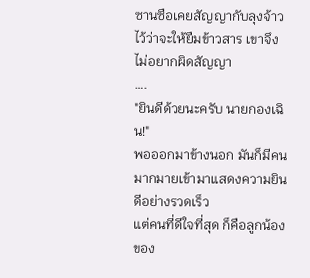ซานซือเคยสัญญากับลุงจ้าวไว้ว่าจะให้ยืมข้าวสาร เขาจึงไม่อยากผิดสัญญา
….
"ยินดีด้วยนะครับ นายกองเฉิน!"
พอออกมาข้างนอก มันก็มีคนมากมายเข้ามาแสดงความยินดีอย่างรวดเร็ว
แต่คนที่ดีใจที่สุด ก็คือลูกน้องของ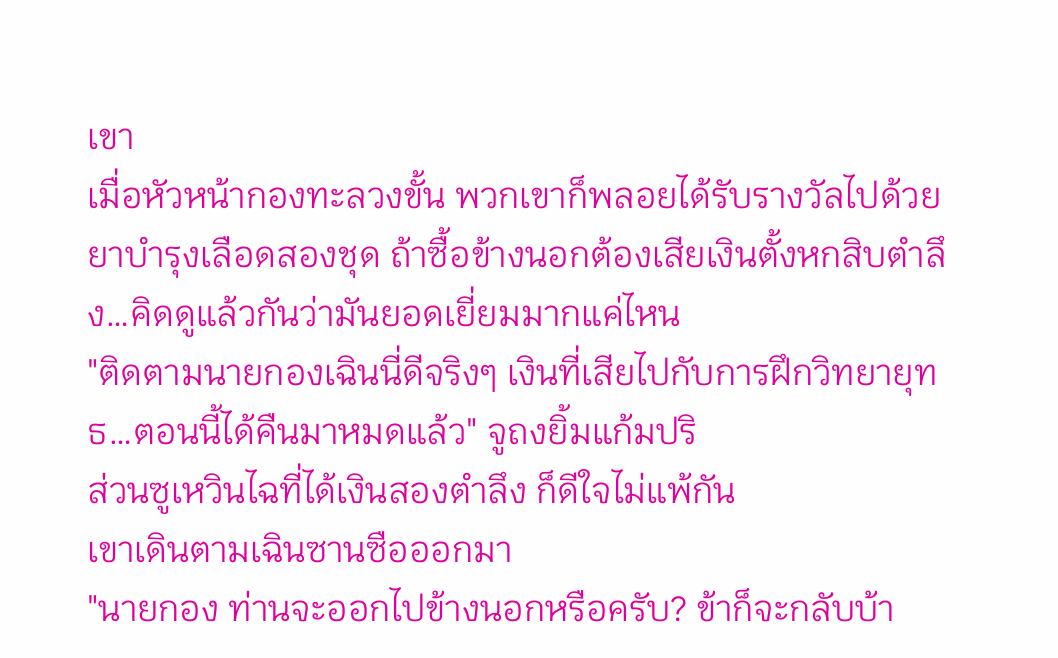เขา
เมื่อหัวหน้ากองทะลวงขั้น พวกเขาก็พลอยได้รับรางวัลไปด้วย
ยาบำรุงเลือดสองชุด ถ้าซื้อข้างนอกต้องเสียเงินตั้งหกสิบตำลึง…คิดดูแล้วกันว่ามันยอดเยี่ยมมากแค่ไหน
"ติดตามนายกองเฉินนี่ดีจริงๆ เงินที่เสียไปกับการฝึกวิทยายุทธ…ตอนนี้ได้คืนมาหมดแล้ว" จูถงยิ้มแก้มปริ
ส่วนซูเหวินไฉที่ได้เงินสองตำลึง ก็ดีใจไม่แพ้กัน
เขาเดินตามเฉินซานซือออกมา
"นายกอง ท่านจะออกไปข้างนอกหรือครับ? ข้าก็จะกลับบ้า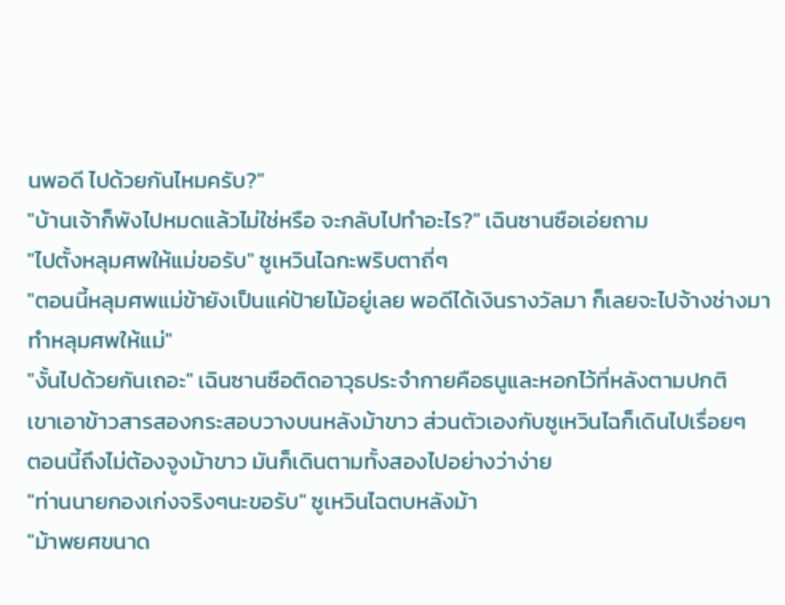นพอดี ไปด้วยกันไหมครับ?"
"บ้านเจ้าก็พังไปหมดแล้วไม่ใช่หรือ จะกลับไปทำอะไร?" เฉินซานซือเอ่ยถาม
"ไปตั้งหลุมศพให้แม่ขอรับ" ซูเหวินไฉกะพริบตาถี่ๆ
"ตอนนี้หลุมศพแม่ข้ายังเป็นแค่ป้ายไม้อยู่เลย พอดีได้เงินรางวัลมา ก็เลยจะไปจ้างช่างมาทำหลุมศพให้แม่"
"งั้นไปด้วยกันเถอะ" เฉินซานซือติดอาวุธประจำกายคือธนูและหอกไว้ที่หลังตามปกติ
เขาเอาข้าวสารสองกระสอบวางบนหลังม้าขาว ส่วนตัวเองกับซูเหวินไฉก็เดินไปเรื่อยๆ
ตอนนี้ถึงไม่ต้องจูงม้าขาว มันก็เดินตามทั้งสองไปอย่างว่าง่าย
"ท่านนายกองเก่งจริงๆนะขอรับ" ซูเหวินไฉตบหลังม้า
"ม้าพยศขนาด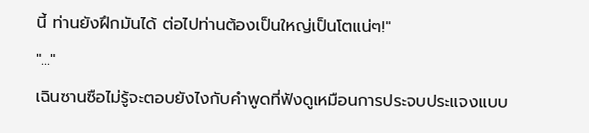นี้ ท่านยังฝึกมันได้ ต่อไปท่านต้องเป็นใหญ่เป็นโตแน่ๆ!"
"..."
เฉินซานซือไม่รู้จะตอบยังไงกับคำพูดที่ฟังดูเหมือนการประจบประแจงเเบบ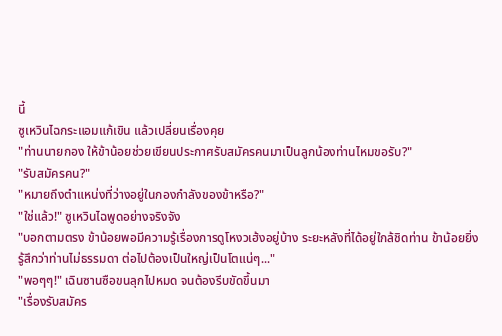นี้
ซูเหวินไฉกระแอมแก้เขิน แล้วเปลี่ยนเรื่องคุย
"ท่านนายกอง ให้ข้าน้อยช่วยเขียนประกาศรับสมัครคนมาเป็นลูกน้องท่านไหมขอรับ?"
"รับสมัครคน?"
"หมายถึงตำแหน่งที่ว่างอยู่ในกองกำลังของข้าหรือ?"
"ใช่แล้ว!" ซูเหวินไฉพูดอย่างจริงจัง
"บอกตามตรง ข้าน้อยพอมีความรู้เรื่องการดูโหงวเฮ้งอยู่บ้าง ระยะหลังที่ได้อยู่ใกล้ชิดท่าน ข้าน้อยยิ่งรู้สึกว่าท่านไม่ธรรมดา ต่อไปต้องเป็นใหญ่เป็นโตแน่ๆ..."
"พอๆๆ!" เฉินซานซือขนลุกไปหมด จนต้องรีบขัดขึ้นมา
"เรื่องรับสมัคร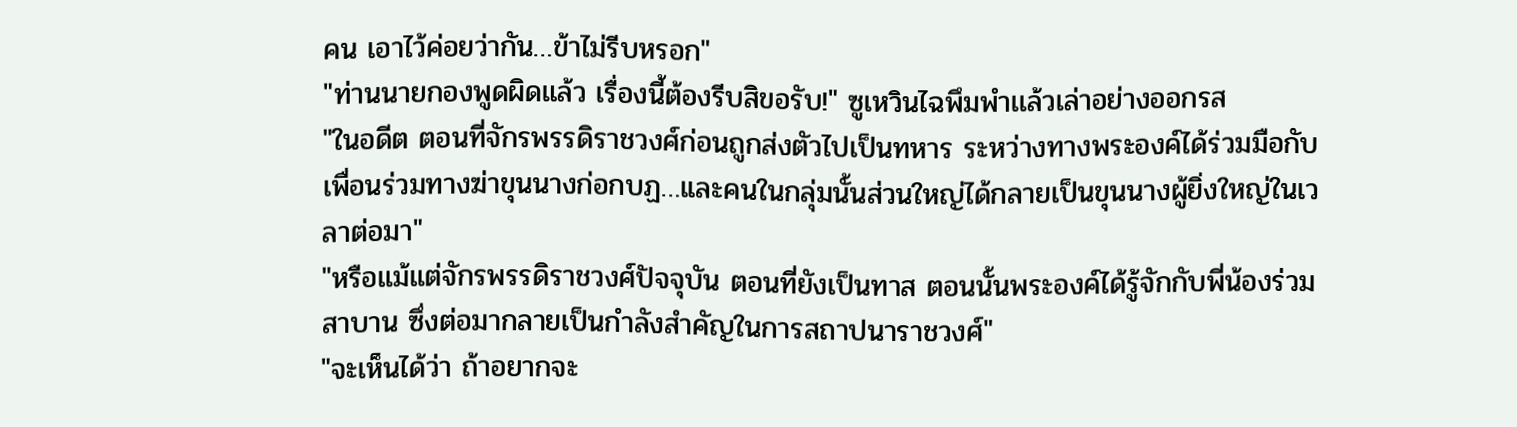คน เอาไว้ค่อยว่ากัน…ข้าไม่รีบหรอก"
"ท่านนายกองพูดผิดแล้ว เรื่องนี้ต้องรีบสิขอรับ!" ซูเหวินไฉพึมพำเเล้วเล่าอย่างออกรส
"ในอดีต ตอนที่จักรพรรดิราชวงศ์ก่อนถูกส่งตัวไปเป็นทหาร ระหว่างทางพระองค์ได้ร่วมมือกับเพื่อนร่วมทางฆ่าขุนนางก่อกบฏ…เเละคนในกลุ่มนั้นส่วนใหญ่ได้กลายเป็นขุนนางผู้ยิ่งใหญ่ในเวลาต่อมา"
"หรือแม้แต่จักรพรรดิราชวงศ์ปัจจุบัน ตอนที่ยังเป็นทาส ตอนนั้นพระองค์ได้รู้จักกับพี่น้องร่วมสาบาน ซึ่งต่อมากลายเป็นกำลังสำคัญในการสถาปนาราชวงศ์"
"จะเห็นได้ว่า ถ้าอยากจะ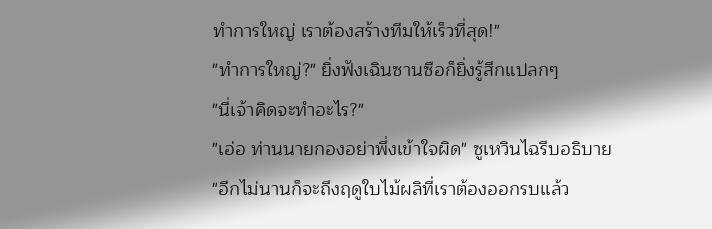ทำการใหญ่ เราต้องสร้างทีมให้เร็วที่สุด!"
"ทำการใหญ่?" ยิ่งฟังเฉินซานซือก็ยิ่งรู้สึกแปลกๆ
"นี่เจ้าคิดจะทำอะไร?"
"เอ่อ ท่านนายกองอย่าพึ่งเข้าใจผิด" ซูเหวินไฉรีบอธิบาย
"อีกไม่นานก็จะถึงฤดูใบไม้ผลิที่เราต้องออกรบเเล้ว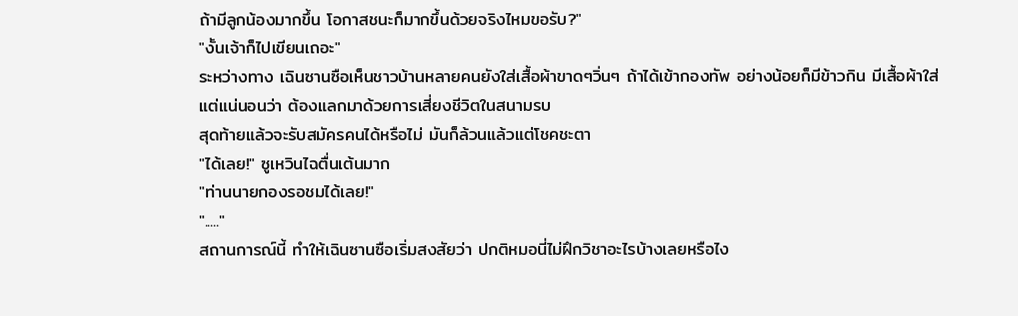ถ้ามีลูกน้องมากขึ้น โอกาสชนะก็มากขึ้นด้วยจริงไหมขอรับ?"
"งั้นเจ้าก็ไปเขียนเถอะ"
ระหว่างทาง เฉินซานซือเห็นชาวบ้านหลายคนยังใส่เสื้อผ้าขาดๆวิ่นๆ ถ้าได้เข้ากองทัพ อย่างน้อยก็มีข้าวกิน มีเสื้อผ้าใส่
แต่แน่นอนว่า ต้องแลกมาด้วยการเสี่ยงชีวิตในสนามรบ
สุดท้ายแล้วจะรับสมัครคนได้หรือไม่ มันก็ล้วนแล้วแต่โชคชะตา
"ได้เลย!" ซูเหวินไฉตื่นเต้นมาก
"ท่านนายกองรอชมได้เลย!"
"....."
สถานการณ์นี้ ทำให้เฉินซานซือเริ่มสงสัยว่า ปกติหมอนี่ไม่ฝึกวิชาอะไรบ้างเลยหรือไง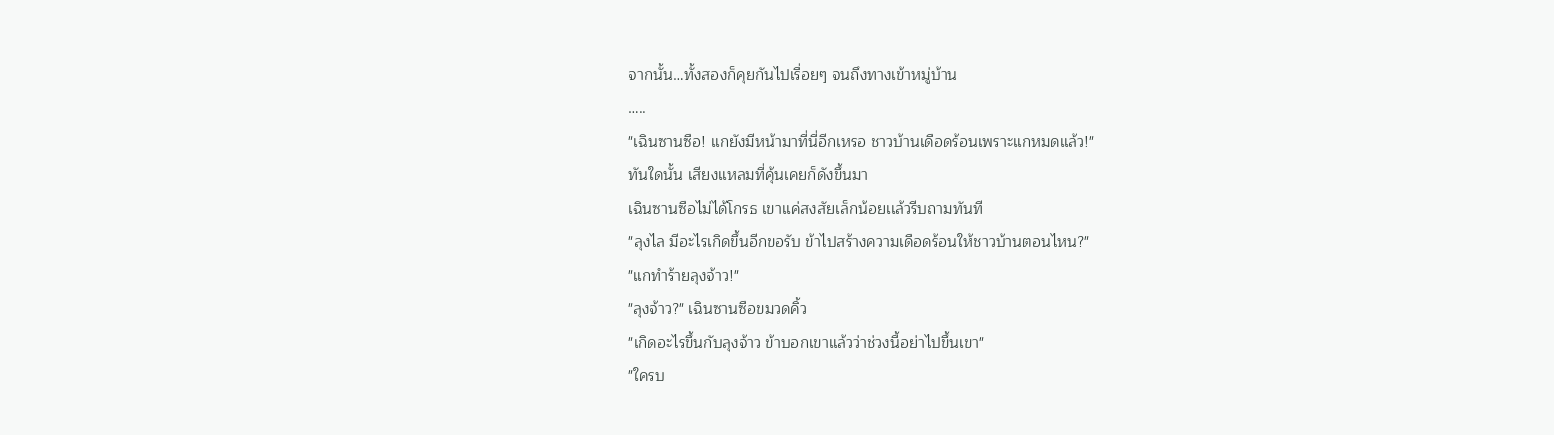จากนั้น…ทั้งสองก็คุยกันไปเรื่อยๆ จนถึงทางเข้าหมู่บ้าน
…..
"เฉินซานซือ! แกยังมีหน้ามาที่นี่อีกเหรอ ชาวบ้านเดือดร้อนเพราะแกหมดแล้ว!"
ทันใดนั้น เสียงแหลมที่คุ้นเคยก็ดังขึ้นมา
เฉินซานซือไม่ได้โกรธ เขาเเค่สงสัยเล็กน้อยเเล้วรีบถามทันที
"ลุงไล มีอะไรเกิดขึ้นอีกขอรับ ข้าไปสร้างความเดือดร้อนให้ชาวบ้านตอนไหน?"
"แกทำร้ายลุงจ้าว!"
"ลุงจ้าว?" เฉินซานซือขมวดคิ้ว
"เกิดอะไรขึ้นกับลุงจ้าว ข้าบอกเขาแล้วว่าช่วงนี้อย่าไปขึ้นเขา"
"ใครบ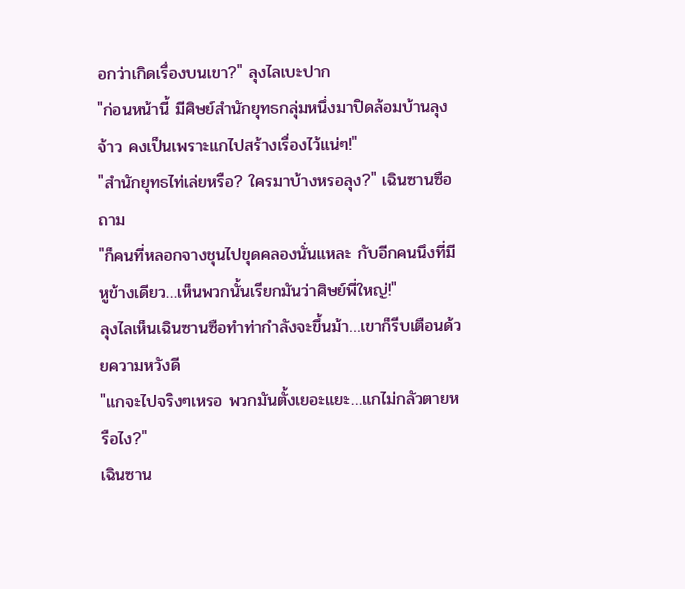อกว่าเกิดเรื่องบนเขา?" ลุงไลเบะปาก
"ก่อนหน้านี้ มีศิษย์สำนักยุทธกลุ่มหนึ่งมาปิดล้อมบ้านลุงจ้าว คงเป็นเพราะแกไปสร้างเรื่องไว้แน่ๆ!"
"สำนักยุทธไท่เล่ยหรือ? ใครมาบ้างหรอลุง?" เฉินซานซือถาม
"ก็คนที่หลอกจางชุนไปขุดคลองนั่นแหละ กับอีกคนนึงที่มีหูข้างเดียว…เห็นพวกนั้นเรียกมันว่าศิษย์พี่ใหญ่!"
ลุงไลเห็นเฉินซานซือทำท่ากำลังจะขึ้นม้า…เขาก็รีบเตือนด้วยความหวังดี
"แกจะไปจริงๆเหรอ พวกมันตั้งเยอะแยะ…แกไม่กลัวตายหรือไง?"
เฉินซาน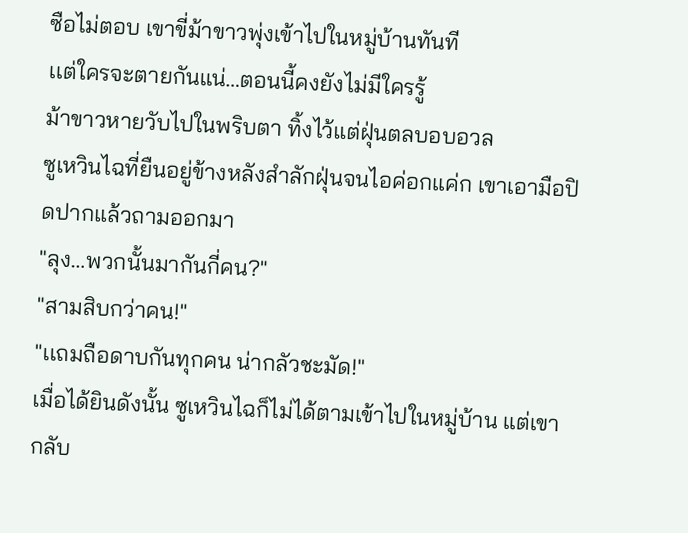ซือไม่ตอบ เขาขี่ม้าขาวพุ่งเข้าไปในหมู่บ้านทันที
เเต่ใครจะตายกันแน่…ตอนนี้คงยังไม่มีใครรู้
ม้าขาวหายวับไปในพริบตา ทิ้งไว้แต่ฝุ่นตลบอบอวล
ซูเหวินไฉที่ยืนอยู่ข้างหลังสำลักฝุ่นจนไอค่อกแค่ก เขาเอามือปิดปากแล้วถามออกมา
"ลุง…พวกนั้นมากันกี่คน?"
"สามสิบกว่าคน!"
"เเถมถือดาบกันทุกคน น่ากลัวชะมัด!"
เมื่อได้ยินดังนั้น ซูเหวินไฉก็ไม่ได้ตามเข้าไปในหมู่บ้าน แต่เขากลับ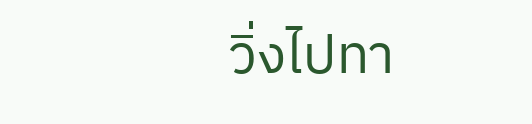วิ่งไปทา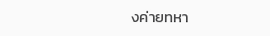งค่ายทหา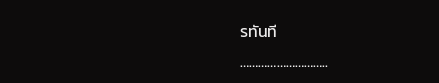รทันที
………………………..